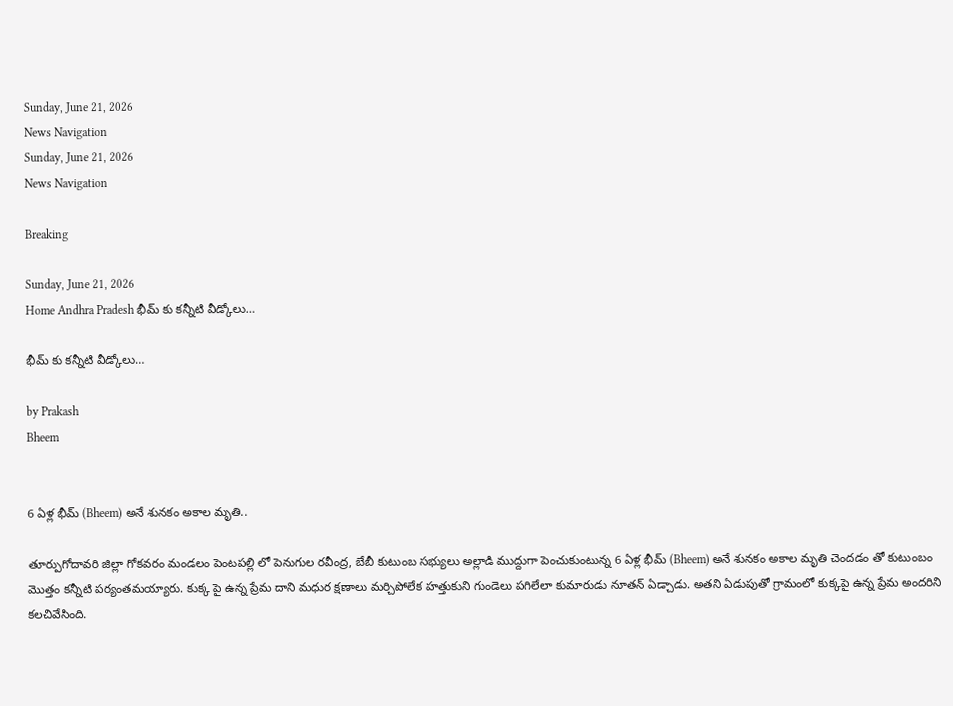Sunday, June 21, 2026
News Navigation
Sunday, June 21, 2026
News Navigation

Breaking

Sunday, June 21, 2026
Home Andhra Pradesh భీమ్ కు కన్నీటి వీడ్కోలు…

భీమ్ కు కన్నీటి వీడ్కోలు…

by Prakash
Bheem


6 ఏళ్ల భీమ్ (Bheem) అనే శునకం అకాల మృతి..

తూర్పుగోదావరి జిల్లా గోకవరం మండలం పెంటపల్లి లో పెనుగుల రవీంద్ర, బేబీ కుటుంబ సభ్యులు అల్లాడి ముద్దుగా పెంచుకుంటున్న 6 ఏళ్ల భీమ్ (Bheem) అనే శునకం అకాల మృతి చెందడం తో కుటుంబం మొత్తం కన్నీటి పర్యంతమయ్యారు. కుక్క పై ఉన్న ప్రేమ దాని మధుర క్షణాలు మర్చిపోలేక హత్తుకుని గుండెలు పగిలేలా కుమారుడు నూతన్ ఏడ్చాడు. అతని ఏడుపుతో గ్రామంలో కుక్కపై ఉన్న ప్రేమ అందరిని కలచివేసింది.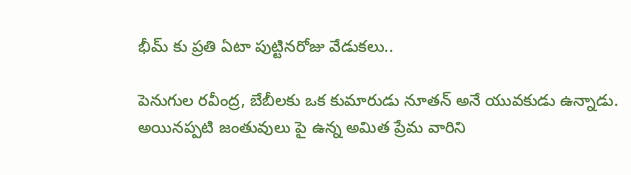భీమ్ కు ప్రతి ఏటా పుట్టినరోజు వేడుకలు..

పెనుగుల రవీంద్ర, బేబీలకు ఒక కుమారుడు నూతన్ అనే యువకుడు ఉన్నాడు. అయినప్పటి జంతువులు పై ఉన్న అమిత ప్రేమ వారిని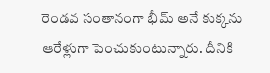రెండవ సంతానంగా భీమ్ అనే కుక్కను ఆరేళ్లుగా పెంచుకుంటున్నారు. దీనికి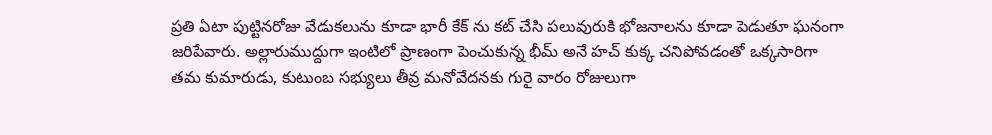ప్రతి ఏటా పుట్టినరోజు వేడుకలును కూడా భారీ కేక్ ను కట్ చేసి పలువురుకి భోజనాలను కూడా పెడుతూ ఘనంగా జరిపేవారు. అల్లారుముద్దుగా ఇంటిలో ప్రాణంగా పెంచుకున్న భీమ్ అనే హచ్ కుక్క చనిపోవడంతో ఒక్కసారిగా తమ కుమారుడు, కుటుంబ సభ్యులు తీవ్ర మనోవేదనకు గురై వారం రోజులుగా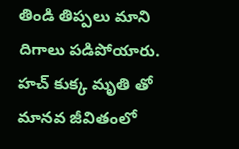తిండి తిప్పలు మాని దిగాలు పడిపోయారు. హచ్ కుక్క మృతి తో మానవ జీవితంలో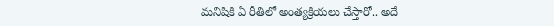మనిషికి ఏ రీతిలో అంత్యక్రియలు చేస్తారో.. అదే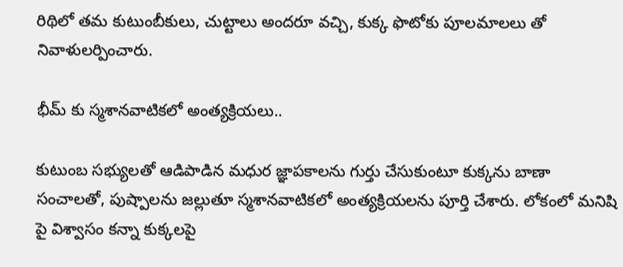రిథిలో తమ కుటుంబీకులు, చుట్టాలు అందరూ వచ్చి, కుక్క ఫొటోకు పూలమాలలు తో నివాళులర్పించారు.

భీమ్ కు స్మశానవాటికలో అంత్యక్రియలు..

కుటుంబ సభ్యులతో ఆడిపాడిన మధుర జ్ఞాపకాలను గుర్తు చేసుకుంటూ కుక్కను బాణా సంచాలతో, పుష్పాలను జల్లుతూ స్మశానవాటికలో అంత్యక్రియలను పూర్తి చేశారు. లోకంలో మనిషి పై విశ్వాసం కన్నా కుక్కలపై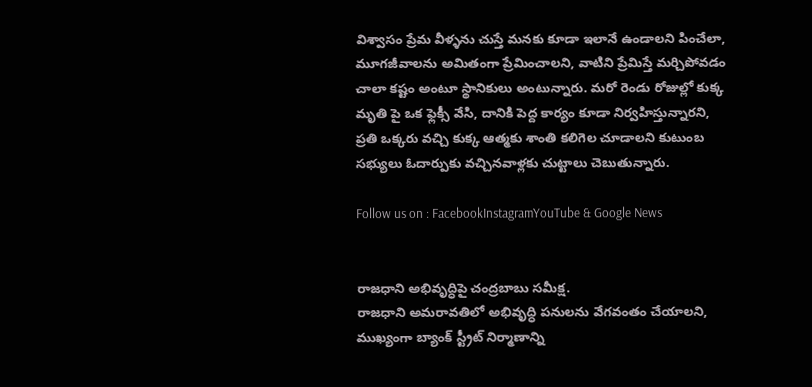విశ్వాసం ప్రేమ వీళ్ళను చుస్తే మనకు కూడా ఇలానే ఉండాలని పించేలా, మూగజీవాలను అమితంగా ప్రేమించాలని, వాటిని ప్రేమిస్తే మర్చిపోవడం చాలా కష్టం అంటూ స్థానికులు అంటున్నారు. మరో రెండు రోజుల్లో కుక్క మృతి పై ఒక ఫ్లెక్సీ వేసి, దానికి పెద్ద కార్యం కూడా నిర్వహిస్తున్నారని, ప్రతి ఒక్కరు వచ్చి కుక్క ఆత్మకు శాంతి కలిగెల చూడాలని కుటుంబ సభ్యులు ఓదార్పుకు వచ్చినవాళ్లకు చుట్టాలు చెబుతున్నారు.

Follow us on : FacebookInstagramYouTube & Google News


రాజధాని అభివృద్ధిపై చంద్రబాబు సమీక్ష.
రాజధాని అమరావతిలో అభివృద్ధి పనులను వేగవంతం చేయాలని, ముఖ్యంగా బ్యాంక్ స్ట్రీట్ నిర్మాణాన్ని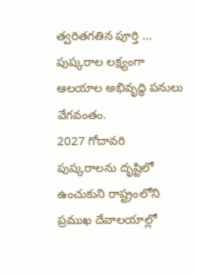త్వరితగతిన పూర్తి …
పుష్కరాల లక్ష్యంగా ఆలయాల అభివృద్ధి పనులు వేగవంతం.
2027 గోదావరి పుష్కరాలను దృష్టిలో ఉంచుకుని రాష్ట్రంలోని ప్రముఖ దేవాలయాల్లో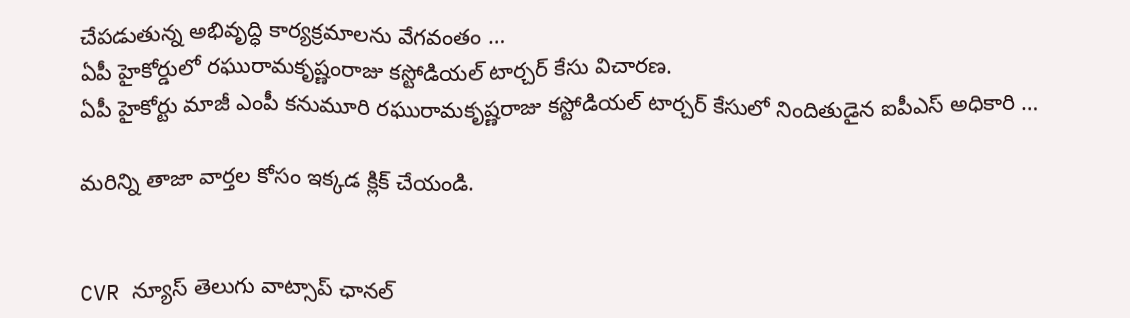చేపడుతున్న అభివృద్ధి కార్యక్రమాలను వేగవంతం …
ఏపీ హైకోర్డులో రఘురామకృష్ణంరాజు కస్టోడియల్ టార్చర్ కేసు విచారణ.
ఏపీ హైకోర్టు మాజీ ఎంపీ కనుమూరి రఘురామకృష్ణరాజు కస్టోడియల్ టార్చర్ కేసులో నిందితుడైన ఐపీఎస్ అధికారి …

మరిన్ని తాజా వార్తల కోసం ఇక్కడ క్లిక్ చేయండి.


CVR న్యూస్ తెలుగు వాట్సాప్ ఛానల్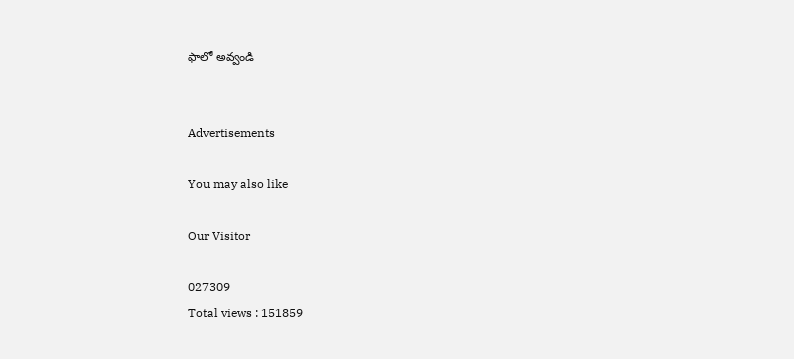ఫాలో అవ్వండి


Advertisements

You may also like

Our Visitor

027309
Total views : 151859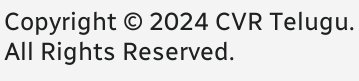Copyright © 2024 CVR Telugu. All Rights Reserved.